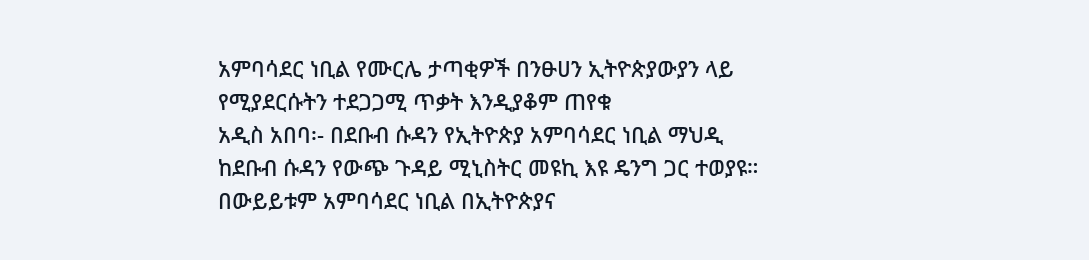አምባሳደር ነቢል የሙርሌ ታጣቂዎች በንፁሀን ኢትዮጵያውያን ላይ የሚያደርሱትን ተደጋጋሚ ጥቃት እንዲያቆም ጠየቁ
አዲስ አበባ፡- በደቡብ ሱዳን የኢትዮጵያ አምባሳደር ነቢል ማህዲ ከደቡብ ሱዳን የውጭ ጉዳይ ሚኒስትር መዩኪ እዩ ዴንግ ጋር ተወያዩ። በውይይቱም አምባሳደር ነቢል በኢትዮጵያና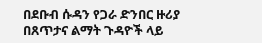በደቡብ ሱዳን የጋራ ድንበር ዙሪያ በጸጥታና ልማት ጉዳዮች ላይ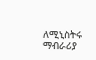ለሚኒስትሩ ማብራሪያ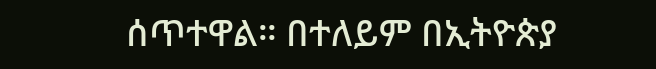ሰጥተዋል። በተለይም በኢትዮጵያ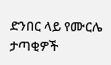ድንበር ላይ የሙርሌ ታጣቂዎች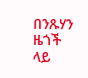በንጹሃን ዜጎች ላይ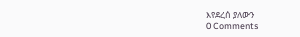እየደረሰ ያለውን
0 Comments